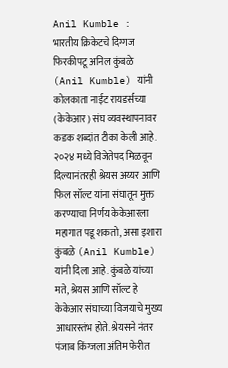Anil Kumble : भारतीय क्रिकेटचे दिग्गज फिरकीपटू अनिल कुंबळे (Anil Kumble) यांनी कोलकाता नाईट रायडर्सच्या (केकेआर) संघ व्यवस्थापनावर कडक शब्दांत टीका केली आहे. २०२४ मध्ये विजेतेपद मिळवून दिल्यानंतरही श्रेयस अय्यर आणि फिल सॉल्ट यांना संघातून मुक्त करण्याचा निर्णय केकेआरला महागात पडू शकतो, असा इशारा कुंबळे (Anil Kumble) यांनी दिला आहे. कुंबळे यांच्या मते, श्रेयस आणि सॉल्ट हे केकेआर संघाच्या विजयाचे मुख्य आधारस्तंभ होते. श्रेयसने नंतर पंजाब किंग्जला अंतिम फेरीत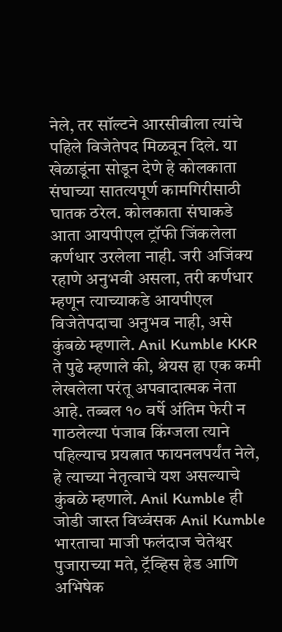नेले, तर सॉल्टने आरसीबीला त्यांचे पहिले विजेतेपद मिळवून दिले. या खेळाडूंना सोडून देणे हे कोलकाता संघाच्या सातत्यपूर्ण कामगिरीसाठी घातक ठरेल. कोलकाता संघाकडे आता आयपीएल ट्रॉफी जिंकलेला कर्णधार उरलेला नाही. जरी अजिंक्य रहाणे अनुभवी असला, तरी कर्णधार म्हणून त्याच्याकडे आयपीएल विजेतेपदाचा अनुभव नाही, असे कुंबळे म्हणाले. Anil Kumble KKR ते पुढे म्हणाले की, श्रेयस हा एक कमी लेखलेला परंतू अपवादात्मक नेता आहे. तब्बल १० वर्षे अंतिम फेरी न गाठलेल्या पंजाब किंग्जला त्याने पहिल्याच प्रयत्नात फायनलपर्यंत नेले, हे त्याच्या नेतृत्वाचे यश असल्याचे कुंबळे म्हणाले. Anil Kumble ही जोडी जास्त विध्वंसक Anil Kumble भारताचा माजी फलंदाज चेतेश्वर पुजाराच्या मते, ट्रॅव्हिस हेड आणि अभिषेक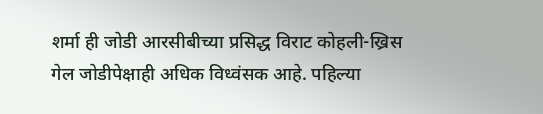शर्मा ही जोडी आरसीबीच्या प्रसिद्ध विराट कोहली-ख्रिस गेल जोडीपेक्षाही अधिक विध्वंसक आहे. पहिल्या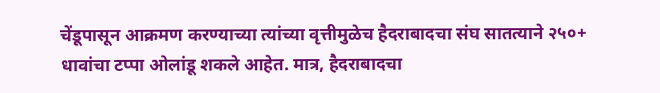चेंडूपासून आक्रमण करण्याच्या त्यांच्या वृत्तीमुळेच हैदराबादचा संघ सातत्याने २५०+ धावांचा टप्पा ओलांडू शकले आहेत. मात्र, हैदराबादचा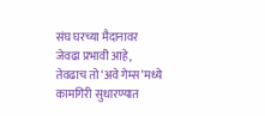संघ घरच्या मैदानावर जेवढा प्रभावी आहे, तेवढाच तो ‘अवे गेम्स’मध्ये कामगिरी सुधारण्यात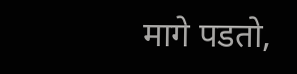मागे पडतो,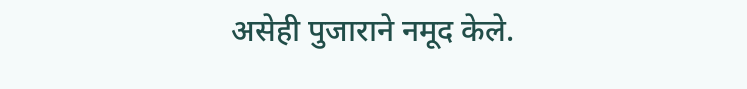असेही पुजाराने नमूद केले.